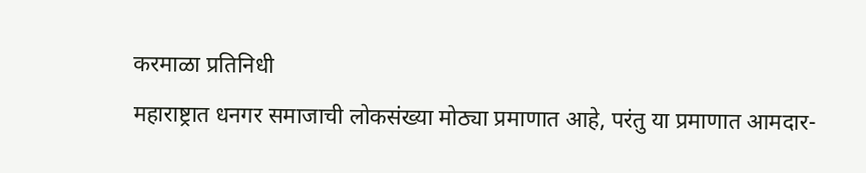करमाळा प्रतिनिधी
महाराष्ट्रात धनगर समाजाची लोकसंख्या मोठ्या प्रमाणात आहे, परंतु या प्रमाणात आमदार-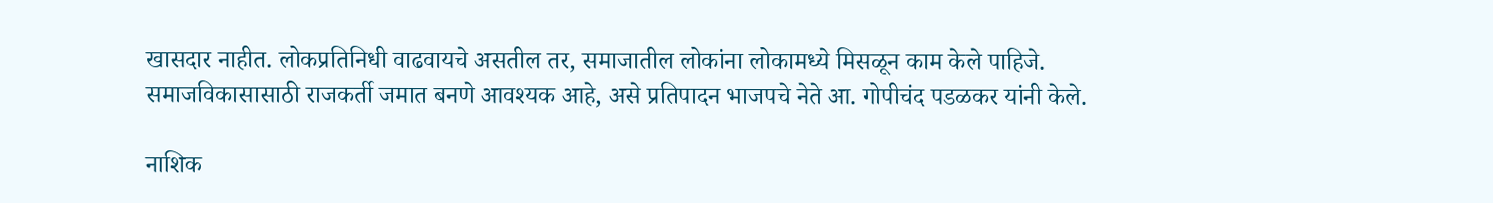खासदार नाहीत. लोकप्रतिनिधी वाढवायचे असतील तर, समाजातील लोकांना लोकामध्ये मिसळून काम केले पाहिजे. समाजविकासासाठी राजकर्ती जमात बनणे आवश्यक आहे, असे प्रतिपादन भाजपचे नेते आ. गोपीचंद पडळकर यांनी केले.

नाशिक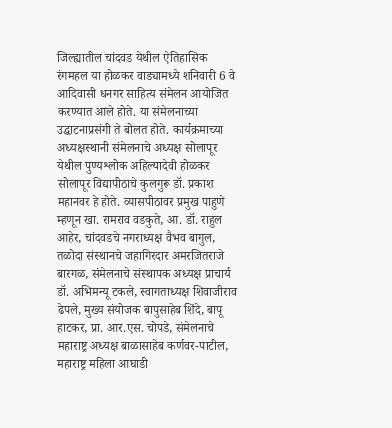जिल्ह्यातील चांदवड येथील ऐतिहासिक रंगमहल या होळकर वाड्यामध्ये शनिवारी 6 वे आदिवासी धनगर साहित्य संमेलन आयोजित करण्यात आले होते. या संमेलनाच्या उद्घाटनाप्रसंगी ते बोलत होते. कार्यक्रमाच्या अध्यक्षस्थानी संमेलनाचे अध्यक्ष सोलापूर येथील पुण्यश्लोक अहिल्यादेवी होळकर सोलापूर विद्यापीठाचे कुलगुरू डॉ. प्रकाश महानवर हे होते. व्यासपीठावर प्रमुख पाहुणे म्हणून खा. रामराव वडकुते, आ. डॉ. राहुल आहेर, चांदवडचे नगराध्यक्ष वैभव बागुल, तळोदा संस्थानचे जहागिरदार अमरजितराजे बारगळ, संमेलनाचे संस्थापक अध्यक्ष प्राचार्य डॉ. अभिमन्यू टकले, स्वागताध्यक्ष शिवाजीराव ढेपले, मुख्य संयोजक बापुसाहेब शिंदे, बापू हाटकर, प्रा. आर.एस. चोपडे, संमेलनाचे महाराष्ट्र अध्यक्ष बाळासाहेब कर्णवर-पाटील, महाराष्ट्र महिला आघाडी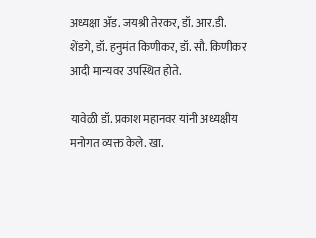अध्यक्षा ॲड. जयश्री तेरकर, डॉ. आर.डी. शेंडगे, डॉ. हनुमंत किणीकर, डॉ. सौ. किणीकर आदी मान्यवर उपस्थित होते.

यावेळी डॉ. प्रकाश महानवर यांनी अध्यक्षीय मनोगत व्यक्त केले. खा.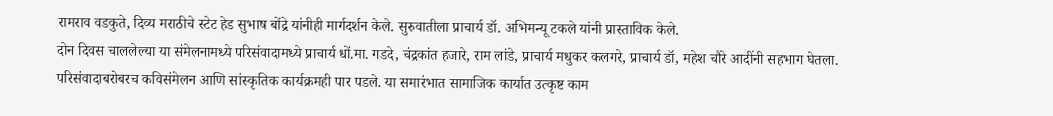रामराव वडकुते, दिव्य मराठीचे स्टेट हेड सुभाष बोंद्रे यांनीही मार्गदर्शन केले. सुरुवातीला प्राचार्य डॉ. अभिमन्यू टकले यांनी प्रास्ताविक केले.
दोन दिवस चाललेल्या या संमेलनामध्ये परिसंवादामध्ये प्राचार्य धों.मा. गडदे, चंद्रकांत हजारे, राम लांडे, प्राचार्य मधुकर कलगरे, प्राचार्य डॉ, महेश चौरे आदींनी सहभाग घेतला. परिसंवादाबरोबरच कविसंमेलन आणि सांस्कृतिक कार्यक्रमही पार पडले. या समारंभात सामाजिक कार्यात उत्कृष्ट काम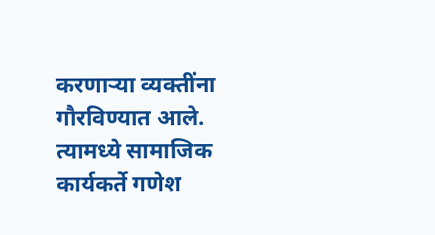करणाऱ्या व्यक्तींना गौरविण्यात आले. त्यामध्ये सामाजिक कार्यकर्ते गणेश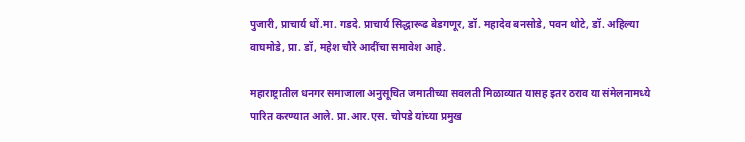पुजारी, प्राचार्य धों.मा. गडदे. प्राचार्य सिद्धारूढ बेडगणूर, डॉ. महादेव बनसोडे, पवन थोटे, डॉ. अहिल्या वाघमोडे, प्रा. डॉ, महेश चौरे आदींचा समावेश आहे.

महाराष्ट्रातील धनगर समाजाला अनुसूचित जमातीच्या सवलती मिळाव्यात यासह इतर ठराव या संमेलनामध्ये पारित करण्यात आले. प्रा.आर.एस. चोपडे यांच्या प्रमुख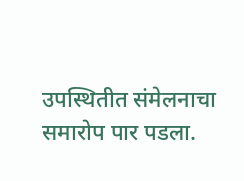उपस्थितीत संमेलनाचा समारोप पार पडला.